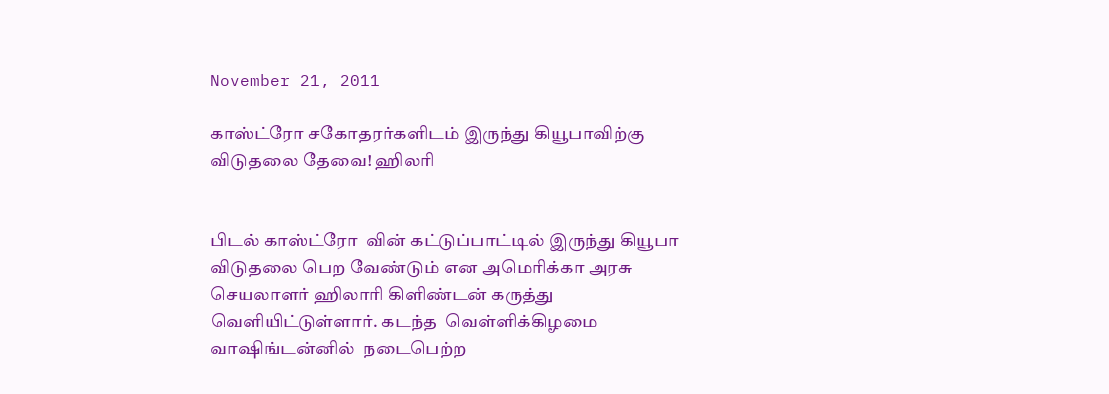November 21, 2011

காஸ்ட்ரோ சகோதரர்களிடம் இருந்து கியூபாவிற்கு விடுதலை தேவை! ஹிலரி


பிடல் காஸ்ட்ரோ  வின் கட்டுப்பாட்டில் இருந்து கியூபா விடுதலை பெற வேண்டும் என அமெரிக்கா அரசு செயலாளர் ஹிலாரி கிளிண்டன் கருத்து வெளியிட்டுள்ளார். கடந்த  வெள்ளிக்கிழமை வாஷிங்டன்னில்  நடைபெற்ற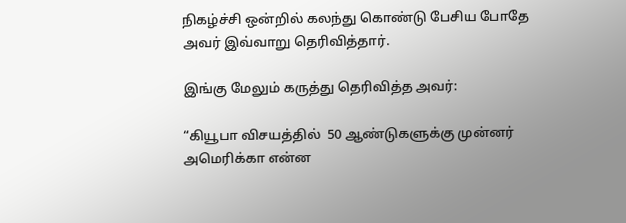நிகழ்ச்சி ஒன்றில் கலந்து கொண்டு பேசிய போதே அவர் இவ்வாறு தெரிவித்தார்.

இங்கு மேலும் கருத்து தெரிவித்த அவர்:

“கியூபா விசயத்தில்  50 ஆண்டுகளுக்கு முன்னர் அமெரிக்கா என்ன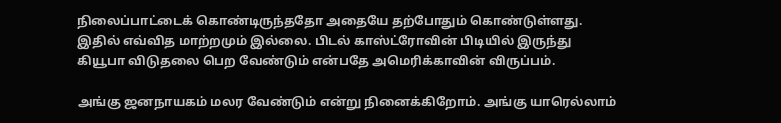நிலைப்பாட்டைக் கொண்டிருந்ததோ அதையே தற்போதும் கொண்டுள்ளது. இதில் எவ்வித மாற்றமும் இல்லை. பிடல் காஸ்ட்ரோவின் பிடியில் இருந்து கியூபா விடுதலை பெற வேண்டும் என்பதே அமெரிக்காவின் விருப்பம்.

அங்கு ஜனநாயகம் மலர வேண்டும் என்று நினைக்கிறோம். அங்கு யாரெல்லாம்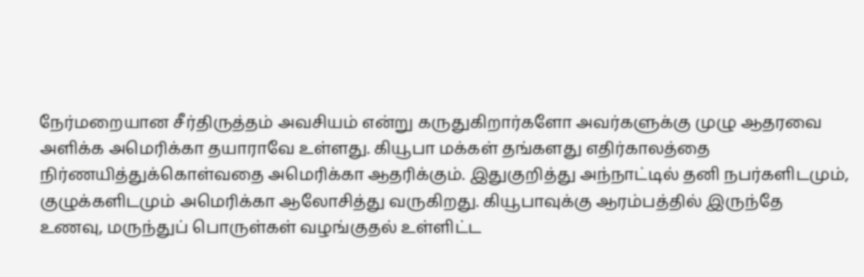நேர்மறையான சீர்திருத்தம் அவசியம் என்று கருதுகிறார்களோ அவர்களுக்கு முழு ஆதரவை அளிக்க அமெரிக்கா தயாராவே உள்ளது. கியூபா மக்கள் தங்களது எதிர்காலத்தை நிர்ணயித்துக்கொள்வதை அமெரிக்கா ஆதரிக்கும். இதுகுறித்து அந்நாட்டில் தனி நபர்களிடமும், குழுக்களிடமும் அமெரிக்கா ஆலோசித்து வருகிறது. கியூபாவுக்கு ஆரம்பத்தில் இருந்தே உணவு, மருந்துப் பொருள்கள் வழங்குதல் உள்ளிட்ட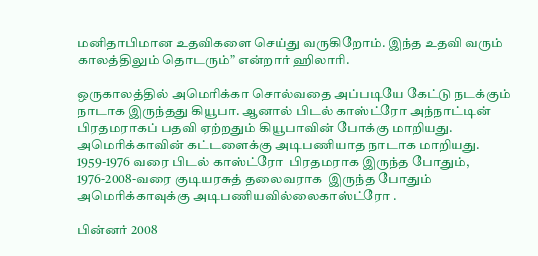மனிதாபிமான உதவிகளை செய்து வருகிறோம். இந்த உதவி வரும் காலத்திலும் தொடரும்” என்றார் ஹிலாரி.

ஒருகாலத்தில் அமெரிக்கா சொல்வதை அப்படியே கேட்டு நடக்கும் நாடாக இருந்தது கியூபா. ஆனால் பிடல் காஸ்ட்ரோ அந்நாட்டின் பிரதமராகப் பதவி ஏற்றதும் கியூபாவின் போக்கு மாறியது. அமெரிக்காவின் கட்டளைக்கு அடிபணியாத நாடாக மாறியது. 1959-1976 வரை பிடல் காஸ்ட்ரோ  பிரதமராக இருந்த போதும், 1976-2008-வரை குடியரசுத் தலைவராக  இருந்த போதும் அமெரிக்காவுக்கு அடிபணியவில்லைகாஸ்ட்ரோ .

பின்னர் 2008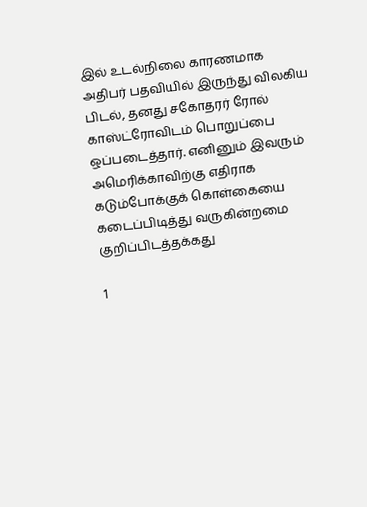இல் உடல்நிலை காரணமாக அதிபர் பதவியில் இருந்து விலகிய பிடல், தனது சகோதரர் ரோல் காஸ்ட்ரோவிடம் பொறுப்பை ஒப்படைத்தார். எனினும் இவரும் அமெரிக்காவிற்கு எதிராக கடும்போக்குக் கொள்கையை கடைப்பிடித்து வருகின்றமை குறிப்பிடத்தக்கது

1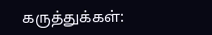கருத்துக்கள்: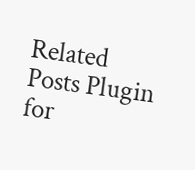Related Posts Plugin for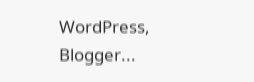WordPress, Blogger...